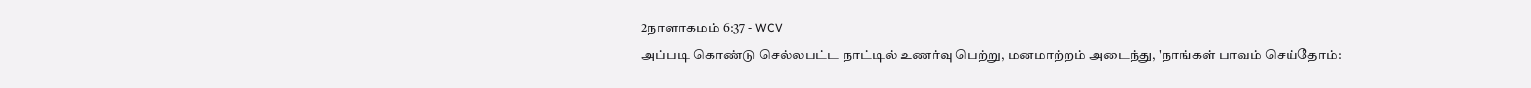2நாளாகமம் 6:37 - WCV
அப்படி கொண்டு செல்லபட்ட நாட்டில் உணர்வு பெற்று, மனமாற்றம் அடைந்து, 'நாங்கள் பாவம் செய்தோம்: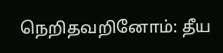நெறிதவறினோம்: தீய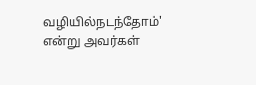வழியில்நடந்தோம்' என்று அவர்கள்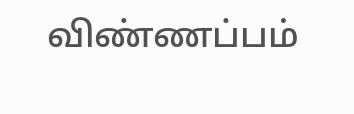விண்ணப்பம்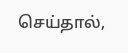செய்தால்,